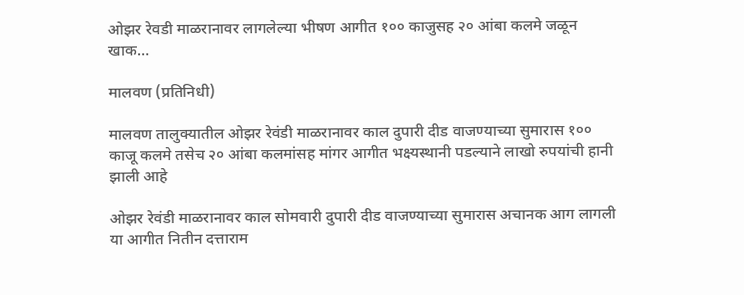ओझर रेवडी माळरानावर लागलेल्या भीषण आगीत १०० काजुसह २० आंबा कलमे जळून खाक…

मालवण (प्रतिनिधी)

मालवण तालुक्यातील ओझर रेवंडी माळरानावर काल दुपारी दीड वाजण्याच्या सुमारास १०० काजू कलमे तसेच २० आंबा कलमांसह मांगर आगीत भक्ष्यस्थानी पडल्याने लाखो रुपयांची हानी झाली आहे

ओझर रेवंडी माळरानावर काल सोमवारी दुपारी दीड वाजण्याच्या सुमारास अचानक आग लागली या आगीत नितीन दत्ताराम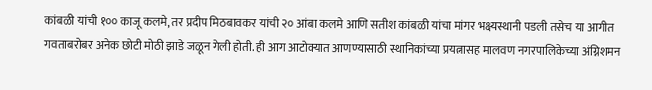कांबळी यांची १०० काजू कलमे, तर प्रदीप मिठबावकर यांची २० आंबा कलमे आणि सतीश कांबळी यांचा मांगर भक्ष्यस्थानी पडली तसेच या आगीत
गवताबरोबर अनेक छोटी मोठी झाडे जळून गेली होती. ही आग आटोक्यात आणण्यासाठी स्थानिकांच्या प्रयत्नासह मालवण नगरपालिकेच्या अंग्निशमन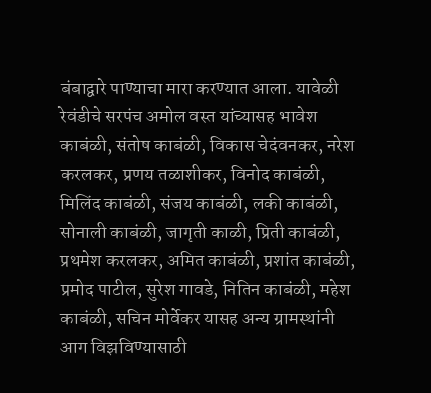बंबाद्वारे पाण्याचा मारा करण्यात आला. यावेळी रेवंडीचे सरपंच अमोल वस्त यांच्यासह भावेश काबंळी, संतोष काबंळी, विकास चेदंवनकर, नरेश करलकर, प्रणय तळाशीकर, विनोद काबंळी, मिलिंद काबंळी, संजय काबंळी, लकी काबंळी, सोनाली काबंळी, जागृती काळी, प्रिती काबंळी, प्रथमेश करलकर, अमित काबंळी, प्रशांत काबंळी, प्रमोद पाटील, सुरेश गावडे, नितिन काबंळी, महेश काबंळी, सचिन मोर्वेकर यासह अन्य ग्रामस्थांनी आग विझविण्यासाठी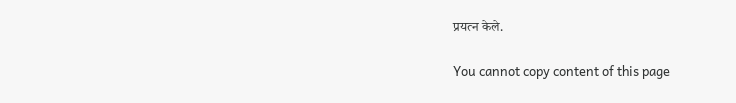प्रयत्न केले.

You cannot copy content of this page